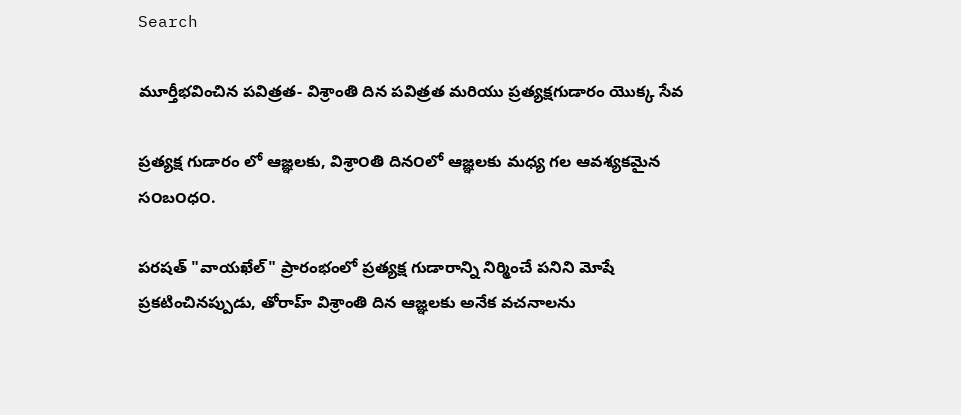Search

మూర్తీభవించిన పవిత్రత- విశ్రాంతి దిన పవిత్రత మరియు ప్రత్యక్షగుడారం యొక్క సేవ

ప్రత్యక్ష గుడారం లో ఆజ్ఞలకు, విశ్రా౦తి దిన౦లో ఆజ్ఞలకు మధ్య గల ఆవశ్యకమైన స౦బ౦ధ౦.

పరషత్ "వాయఖేల్" ప్రారంభంలో ప్రత్యక్ష గుడారాన్ని నిర్మించే పనిని మోషే ప్రకటించినప్పుడు, తోరాహ్ విశ్రాంతి దిన ఆజ్ఞలకు అనేక వచనాలను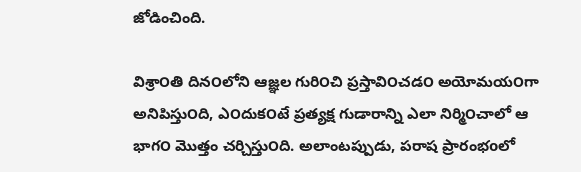జోడించింది.

విశ్రా౦తి దిన౦లోని ఆజ్ఞల గురి౦చి ప్రస్తావి౦చడ౦ అయోమయ౦గా అనిపిస్తు౦ది, ఎ౦దుక౦టే ప్రత్యక్ష గుడారాన్ని ఎలా నిర్మి౦చాలో ఆ భాగ౦ మొత్తం చర్చిస్తు౦ది. అలాంటప్పుడు, పరాష ప్రారంభoలో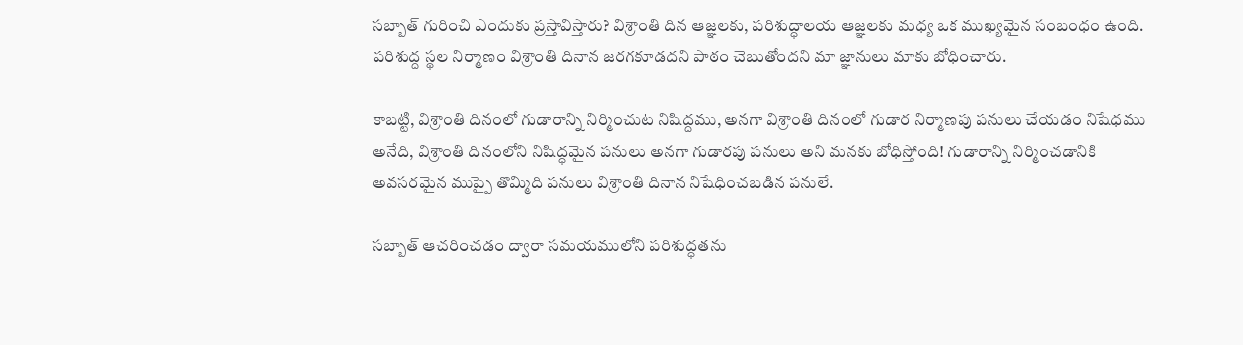సబ్బాత్ గురించి ఎందుకు ప్రస్తావిస్తారు? విశ్రా౦తి దిన ఆజ్ఞలకు, పరిశుద్ధాలయ ఆజ్ఞలకు మధ్య ఒక ముఖ్యమైన స౦బ౦ధ౦ ఉ౦ది. పరిశుద్ద స్థల నిర్మాణం విశ్రాంతి దినాన జరగకూడదని పాఠం చెబుతోందని మా జ్ఞానులు మాకు బోధించారు.

కాబట్టి, విశ్రా౦తి దిన౦లో గుడారాన్ని నిర్మి౦చుట నిషిద్దము, అనగా విశ్రా౦తి దిన౦లో గుడార నిర్మాణపు పనులు చేయడ౦ నిషేధము అనేది, విశ్రా౦తి దిన౦లోని నిషిద్ధమైన పనులు అనగా గుడారపు పనులు అని మనకు బోధిస్తో౦ది! గుడారాన్ని నిర్మి౦చడానికి అవసరమైన ముప్పై తొమ్మిది పనులు విశ్రా౦తి దినాన నిషేధి౦చబడిన పనులే.

సబ్బాత్ ఆచరించడం ద్వారా సమయములోని పరిశుద్ధతను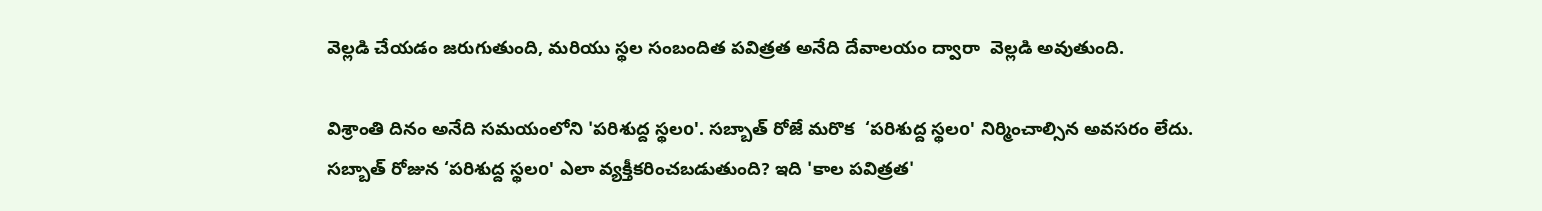వెల్లడి చేయడం జరుగుతుంది, మరియు స్థల సంబందిత పవిత్రత అనేది దేవాలయం ద్వారా  వెల్లడి అవుతుంది.

విశ్రాంతి దినం అనేది సమయంలోని 'పరిశుద్ద స్థలo'. సబ్బాత్ రోజే మరొక  ‘పరిశుద్ద స్థలo' నిర్మించాల్సిన అవసరం లేదు. సబ్బాత్ రోజున ‘పరిశుద్ద స్థలo' ఎలా వ్యక్తీకరించబడుతుంది? ఇది 'కాల పవిత్రత'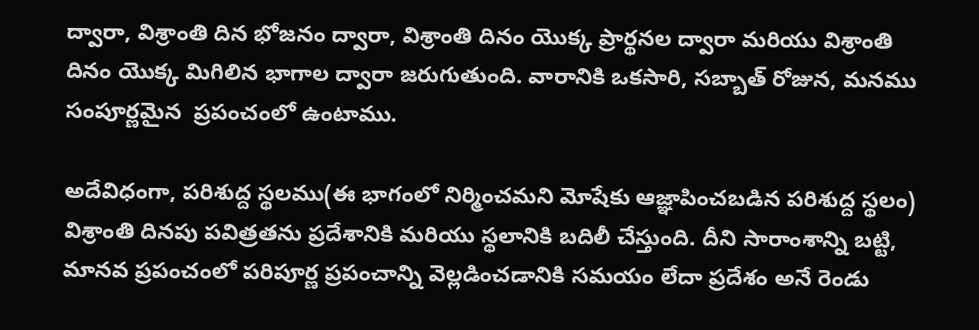ద్వారా, విశ్రాంతి దిన భోజనం ద్వారా, విశ్రాంతి దినం యొక్క ప్రార్థనల ద్వారా మరియు విశ్రాంతి దినం యొక్క మిగిలిన భాగాల ద్వారా జరుగుతుంది. వారానికి ఒకసారి, సబ్బాత్ రోజున, మనము సంపూర్ణమైన  ప్రపంచంలో ఉంటాము.

అదేవిధంగా, పరిశుద్ద స్థలము(ఈ భాగంలో నిర్మించమని మోషేకు ఆజ్ఞాపించబడిన పరిశుద్ద స్థలం) విశ్రాంతి దినపు పవిత్రతను ప్రదేశానికి మరియు స్థలానికి బదిలీ చేస్తుంది. దీని సారాంశాన్ని బట్టి, మానవ ప్రపంచంలో పరిపూర్ణ ప్రపంచాన్ని వెల్లడించడానికి సమయం లేదా ప్రదేశం అనే రెండు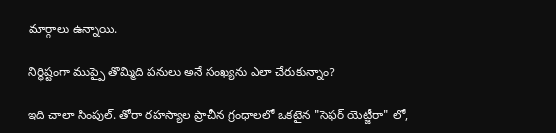మార్గాలు ఉన్నాయి.

నిర్ధిష్టంగా ముప్పై తొమ్మిది పనులు అనే సంఖ్యను ఎలా చేరుకున్నాం?

ఇది చాలా సింపుల్. తోరా రహస్యాల ప్రాచీన గ్రంధాలలో ఒకటైన "సెఫర్ యెట్జీరా" లో,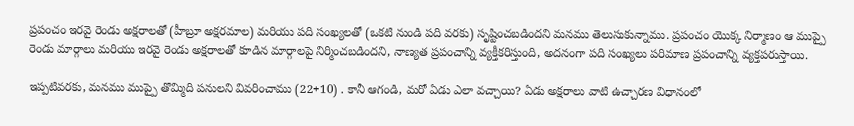ప్రపంచం ఇరవై రెండు అక్షరాలతో (హీబ్రూ అక్షరమాల) మరియు పది సంఖ్యలతో (ఒకటి నుండి పది వరకు) సృష్టించబడిందని మనము తెలుసుకున్నాము. ప్రపంచం యొక్క నిర్మాణం ఆ ముప్పై రెండు మార్గాలు మరియు ఇరవై రెండు అక్షరాలతో కూడిన మార్గాలపై నిర్మించబడిందని, నాణ్యత ప్రపంచాన్ని వ్యక్తీకరిస్తుంది, అదనంగా పది సంఖ్యలు పరిమాణ ప్రపంచాన్ని వ్యక్తపరుస్తాయి.

ఇప్పటివరకు, మనము ముప్పై తొమ్మిది పనులని వివరించాము (22+10) . కానీ ఆగండి, మరో ఏడు ఎలా వచ్చాయి? ఏడు అక్షరాలు వాటి ఉచ్చారణ విధానంలో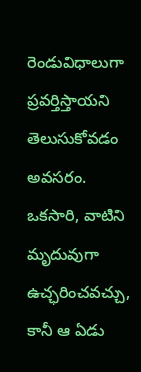రెండువిధాలుగా ప్రవర్తిస్తాయని తెలుసుకోవడం అవసరం. ఒకసారి, వాటిని మృదువుగా ఉచ్ఛరించవచ్చు, కానీ ఆ ఏడు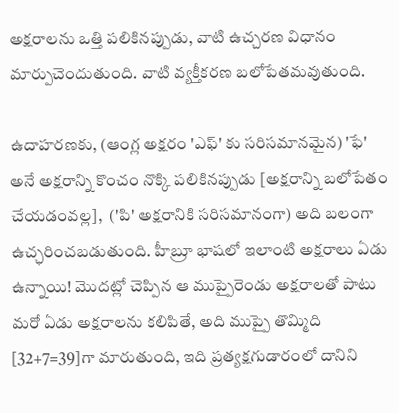అక్షరాలను ఒత్తి పలికినప్పుడు, వాటి ఉచ్చరణ విధానం మార్పుచెందుతుంది. వాటి వ్యక్తీకరణ బలోపేతమవుతుంది.

ఉదాహరణకు, (ఆంగ్ల అక్షరం 'ఎఫ్' కు సరిసమానమైన) 'ఫే' అనే అక్షరాన్ని కొంచం నొక్కి పలికినప్పుడు [అక్షరాన్ని బలోపేతం చేయడంవల్ల],  ('పి' అక్షరానికి సరిసమానంగా) అది బలంగా ఉచ్ఛరించబడుతుంది. హీబ్రూ భాషలో ఇలాంటి అక్షరాలు ఏడు ఉన్నాయి! మొదట్లో చెప్పిన ఆ ముప్పైరెండు అక్షరాలతో పాటు మరో ఏడు అక్షరాలను కలిపితే, అది ముప్పై తొమ్మిది [32+7=39]గా మారుతుంది, ఇది ప్రత్యక్షగుడారంలో దానిని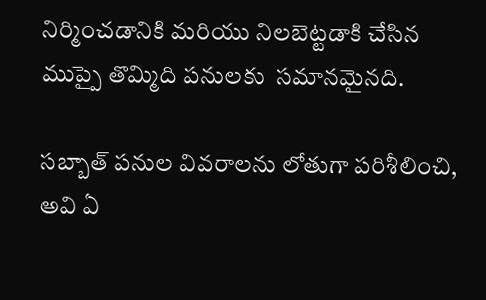నిర్మించడానికి మరియు నిలబెట్టడాకి చేసిన ముప్పై తొమ్మిది పనులకు  సమానమైనది.

సబ్బాత్ పనుల వివరాలను లోతుగా పరిశీలించి, అవి ఏ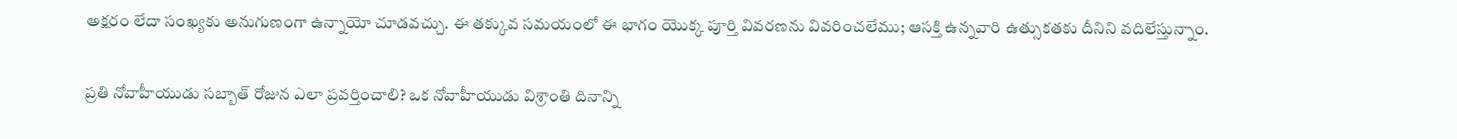అక్షరం లేదా సంఖ్యకు అనుగుణంగా ఉన్నాయో చూడవచ్చు. ఈ తక్కువ సమయంలో ఈ భాగం యొక్క పూర్తి వివరణను వివరించలేము; ఆసక్తి ఉన్నవారి ఉత్సుకతకు దీనిని వదిలేస్తున్నాం.

ప్రతి నోవాహీయుడు సబ్బాత్ రోజున ఎలా ప్రవర్తించాలి? ఒక నోవాహీయుడు విశ్రా౦తి దినాన్ని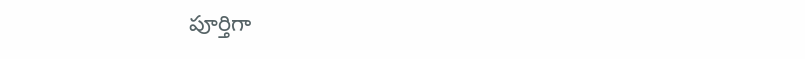పూర్తిగా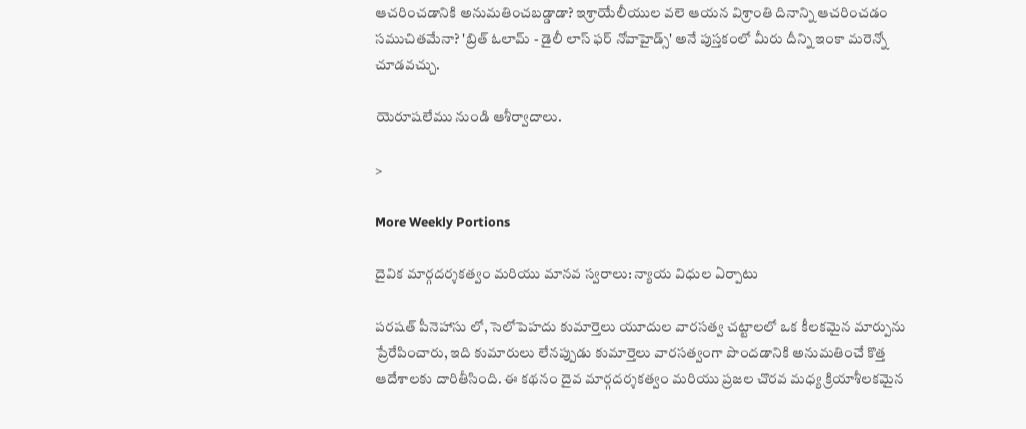ఆచరి౦చడానికి అనుమతి౦చబడ్డాడా? ఇశ్రాయేలీయుల వలె ఆయన విశ్రా౦తి దినాన్ని ఆచరి౦చడ౦ సముచితమేనా? 'బ్రిత్ ఓలామ్ - డైలీ లాస్ ఫర్ నోవాహైడ్స్' అనే పుస్తకంలో మీరు దీన్ని ఇంకా మరెన్నో చూడవచ్చు.

యెరూషలేము నుండి ఆశీర్వాదాలు.

>

More Weekly Portions

దైవిక మార్గదర్శకత్వం మరియు మానవ స్వరాలు: న్యాయ విధుల ఏర్పాటు

పరషత్ పీనెహాసు లో, సెలోపెహదు కుమార్తెలు యూదుల వారసత్వ చట్టాలలో ఒక కీలకమైన మార్పును ప్రేరేపించారు, ఇది కుమారులు లేనప్పుడు కుమార్తెలు వారసత్వంగా పొందడానికి అనుమతించే కొత్త ఆదేశాలకు దారితీసింది. ఈ కథనం దైవ మార్గదర్శకత్వం మరియు ప్రజల చొరవ మధ్య క్రియాశీలకమైన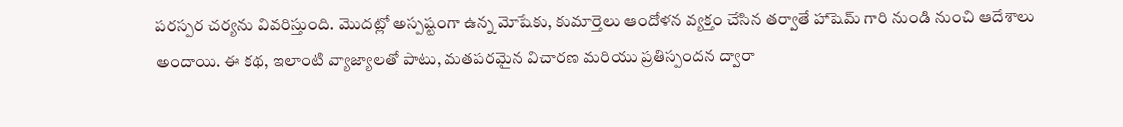పరస్పర చర్యను వివరిస్తుంది. మొదట్లో అస్పష్టంగా ఉన్న మోషేకు, కుమార్తెలు ఆందోళన వ్యక్తం చేసిన తర్వాతే హాషెమ్ గారి నుండి నుంచి ఆదేశాలు అందాయి. ఈ కథ, ఇలాంటి వ్యాజ్యాలతో పాటు, మతపరమైన విచారణ మరియు ప్రతిస్పందన ద్వారా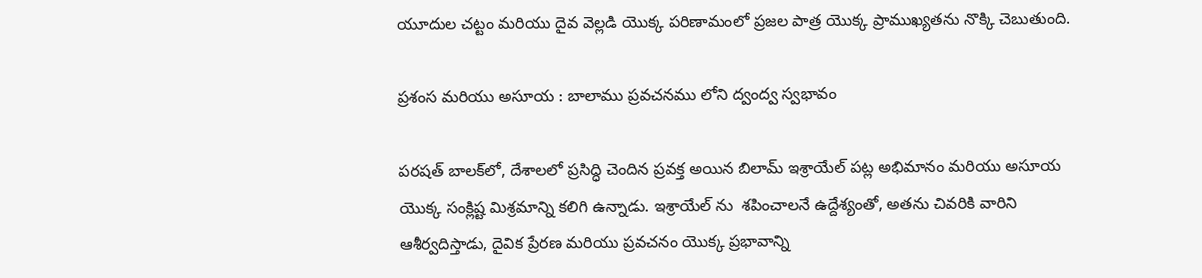యూదుల చట్టం మరియు దైవ వెల్లడి యొక్క పరిణామంలో ప్రజల పాత్ర యొక్క ప్రాముఖ్యతను నొక్కి చెబుతుంది.

ప్రశంస మరియు అసూయ : బాలాము ప్రవచనము లోని ద్వంద్వ స్వభావం

పరషత్ బాలక్‌లో, దేశాలలో ప్రసిద్ధి చెందిన ప్రవక్త అయిన బిలామ్ ఇశ్రాయేల్ పట్ల అభిమానం మరియు అసూయ యొక్క సంక్లిష్ట మిశ్రమాన్ని కలిగి ఉన్నాడు. ఇశ్రాయేల్ ను  శపించాలనే ఉద్దేశ్యంతో, అతను చివరికి వారిని ఆశీర్వదిస్తాడు, దైవిక ప్రేరణ మరియు ప్రవచనం యొక్క ప్రభావాన్ని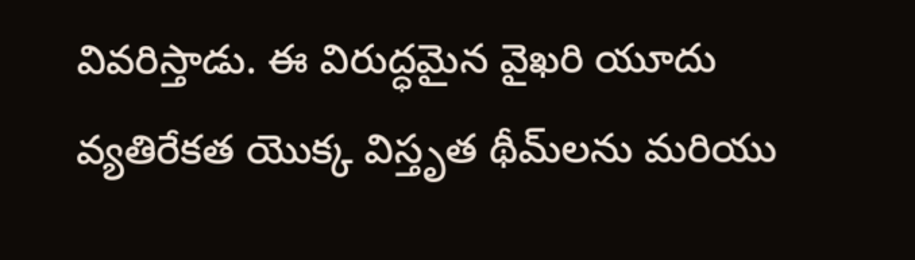వివరిస్తాడు. ఈ విరుద్ధమైన వైఖరి యూదు వ్యతిరేకత యొక్క విస్తృత థీమ్‌లను మరియు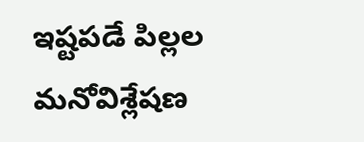ఇష్టపడే పిల్లల మనోవిశ్లేషణ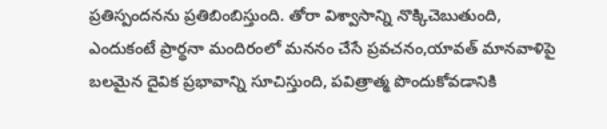ప్రతిస్పందనను ప్రతిబింబిస్తుంది. తోరా విశ్వాసాన్ని నొక్కిచెబుతుంది, ఎందుకంటే ప్రార్థనా మందిరంలో మననం చేసే ప్రవచనం,యావత్ మానవాళిపై బలమైన దైవిక ప్రభావాన్ని సూచిస్తుంది, పవిత్రాత్మ పొందుకోవడానికి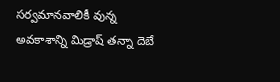సర్వమానవాలికీ వున్న అవకాశాన్ని మిడ్రాష్ తన్నా దెబే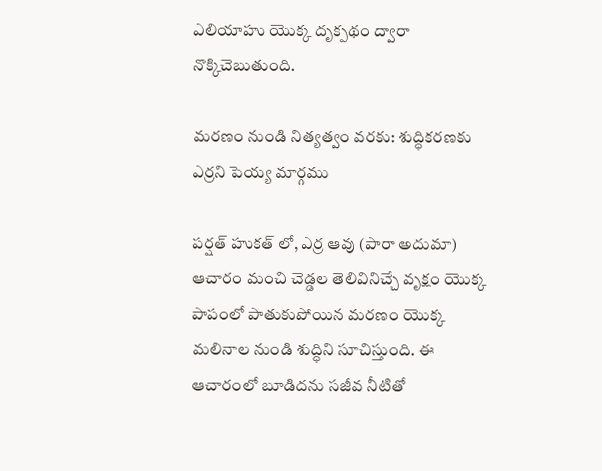ఎలియాహు యొక్క దృక్పథం ద్వారా నొక్కిచెబుతుంది.

మరణం నుండి నిత్యత్వం వరకు: శుద్ధికరణకు ఎర్రని పెయ్య మార్గము

పర్షత్ హుకత్ లో, ఎర్ర ఆవు (పారా అదుమా) ఆచారం మంచి చెడ్డల తెలివినిచ్చే వృక్షం యొక్క పాపంలో పాతుకుపోయిన మరణం యొక్క మలినాల నుండి శుద్ధిని సూచిస్తుంది. ఈ ఆచారంలో బూడిదను సజీవ నీటితో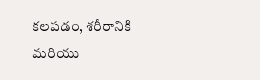కలపడం, శరీరానికి మరియు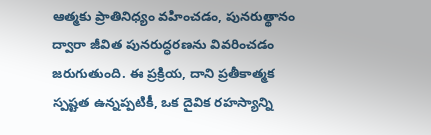ఆత్మకు ప్రాతినిధ్యం వహించడం, పునరుత్థానం ద్వారా జీవిత పునరుద్ధరణను వివరించడం జరుగుతుంది. ఈ ప్రక్రియ, దాని ప్రతీకాత్మక స్పష్టత ఉన్నప్పటికీ, ఒక దైవిక రహస్యాన్ని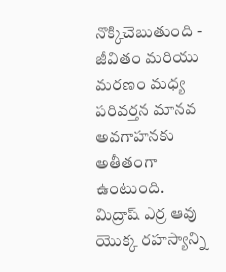నొక్కిచెబుతుంది - జీవితం మరియు మరణం మధ్య పరివర్తన మానవ అవగాహనకు అతీతంగా ఉంటుంది. మిద్రాష్ ఎర్ర ఆవు యొక్క రహస్యాన్ని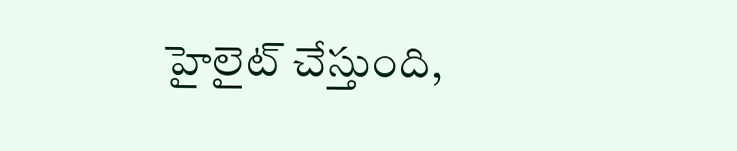హైలైట్ చేస్తుంది,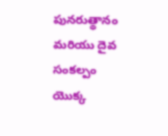పునరుత్థానం మరియు దైవ సంకల్పం యొక్క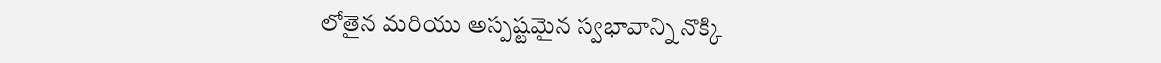లోతైన మరియు అస్పష్టమైన స్వభావాన్ని నొక్కి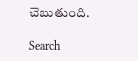చెబుతుంది.

Search